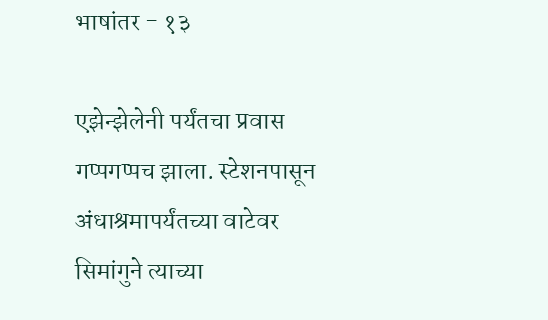भाषांतर - १३

एझेन्झेलेनी पर्यंतचा प्रवास गप्पगप्पच झाला. स्टेशनपासून अंधाश्रमापर्यंतच्या वाटेवर सिमांगुने त्याच्या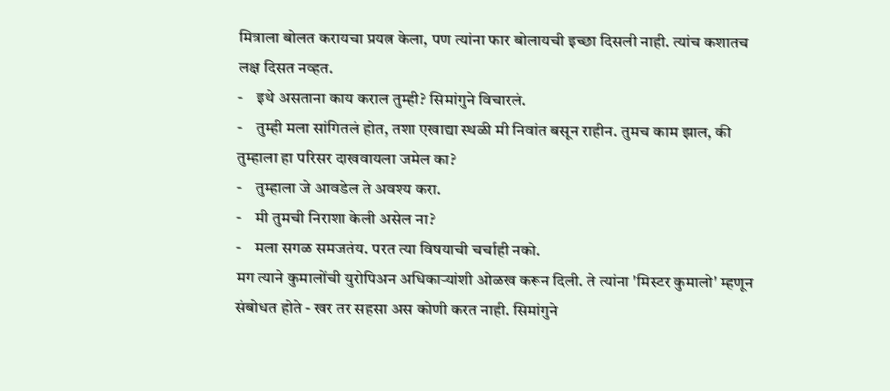मित्राला बोलत करायचा प्रयत्न केला, पण त्यांना फार बोलायची इच्छा दिसली नाही. त्यांच कशातच लक्ष दिसत नव्हत.
-    इथे असताना काय कराल तुम्ही? सिमांगुने विचारलं.
-    तुम्ही मला सांगितलं होत, तशा एखाद्या स्थळी मी निवांत बसून राहीन. तुमच काम झाल, की तुम्हाला हा परिसर दाखवायला जमेल का?
-    तुम्हाला जे आवडेल ते अवश्य करा.
-    मी तुमची निराशा केली असेल ना?
-    मला सगळ समजतंय. परत त्या विषयाची चर्चाही नको.
मग त्याने कुमालोंची युरोपिअन अधिकाऱ्यांशी ओळख करून दिली. ते त्यांना 'मिस्टर कुमालो' म्हणून संबोधत होते - खर तर सहसा अस कोणी करत नाही. सिमांगुने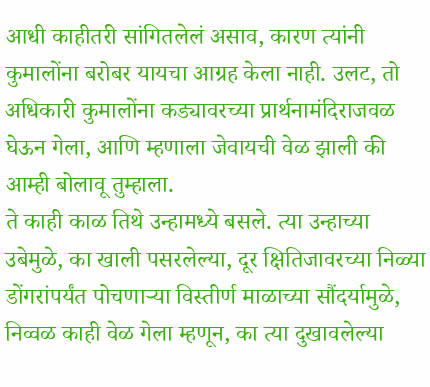आधी काहीतरी सांगितलेलं असाव, कारण त्यांनी कुमालोंना बरोबर यायचा आग्रह केला नाही. उलट, तो अधिकारी कुमालोंना कड्यावरच्या प्रार्थनामंदिराजवळ घेऊन गेला, आणि म्हणाला जेवायची वेळ झाली की आम्ही बोलावू तुम्हाला.
ते काही काळ तिथे उन्हामध्ये बसले. त्या उन्हाच्या उबेमुळे, का खाली पसरलेल्या, दूर क्षितिजावरच्या निळ्या डोंगरांपर्यंत पोचणाऱ्या विस्तीर्ण माळाच्या सौंदर्यामुळे, निव्वळ काही वेळ गेला म्हणून, का त्या दुखावलेल्या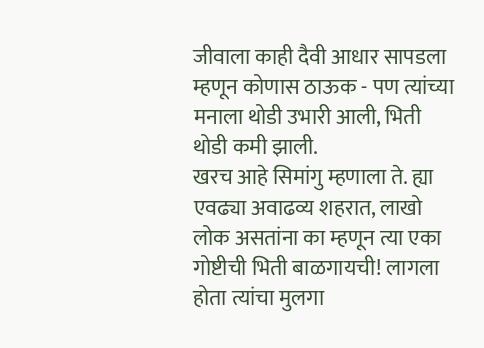जीवाला काही दैवी आधार सापडला म्हणून कोणास ठाऊक - पण त्यांच्या मनाला थोडी उभारी आली, भिती थोडी कमी झाली.
खरच आहे सिमांगु म्हणाला ते. ह्या एवढ्या अवाढव्य शहरात, लाखो लोक असतांना का म्हणून त्या एका गोष्टीची भिती बाळगायची! लागला होता त्यांचा मुलगा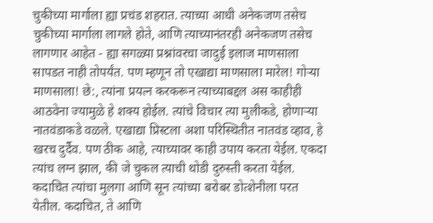चुकीच्या मार्गाला ह्या प्रचंड शहरात. त्याच्या आधी अनेकजण तसेच चुकीच्या मार्गाला लागले होते, आणि त्याच्यानंतरही अनेकजण तसेच लागणार आहेत - ह्या सगळ्या प्रश्नांवरचा जादुई इलाज माणसाला सापडत नाही तोपर्यंत. पण म्हणून तो एखाद्या माणसाला मारेल! गोऱ्या माणसाला! छे:, त्यांना प्रयत्न करकरून त्याच्याबद्दल अस काहीही आठवेना ज्यामुळे हे शक्य होईल. त्यांचे विचार त्या मुलीकडे, होणाऱ्या नातवंडाकडे वळले. एखाद्या प्रिस्टला अशा परिस्थितीत नातवंड व्हाव, हे खरच दुर्दैव. पण ठीक आहे, त्याच्यावर काही उपाय करता येईल. एकदा त्यांच लग्न झाल, की जे चुकल त्याची थोडी दुरुस्ती करता येईल. कदाचित त्यांचा मुलगा आणि सून त्यांच्या बरोबर डोत्शेनीला परत येतील. कदाचित, ते आणि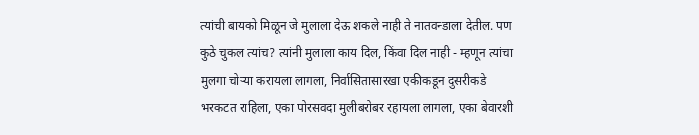त्यांची बायको मिळून जे मुलाला देऊ शकले नाही ते नातवन्डाला देतील. पण कुठे चुकल त्यांच? त्यांनी मुलाला काय दिल, किंवा दिल नाही - म्हणून त्यांचा मुलगा चोऱ्या करायला लागला, निर्वासितासारखा एकीकडून दुसरीकडे भरकटत राहिला, एका पोरसवदा मुलीबरोबर रहायला लागला, एका बेवारशी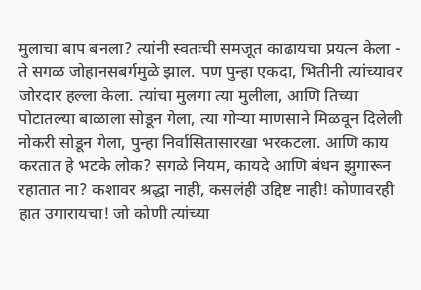मुलाचा बाप बनला? त्यांनी स्वतःची समजूत काढायचा प्रयत्न केला - ते सगळ जोहानसबर्गमुळे झाल. पण पुन्हा एकदा, भितीनी त्यांच्यावर जोरदार हल्ला केला. त्यांचा मुलगा त्या मुलीला, आणि तिच्या पोटातल्या बाळाला सोडून गेला, त्या गोऱ्या माणसाने मिळवून दिलेली नोकरी सोडून गेला, पुन्हा निर्वासितासारखा भरकटला. आणि काय करतात हे भटके लोक? सगळे नियम, कायदे आणि बंधन झुगारून रहातात ना? कशावर श्रद्धा नाही, कसलंही उद्दिष्ट नाही! कोणावरही हात उगारायचा! जो कोणी त्यांच्या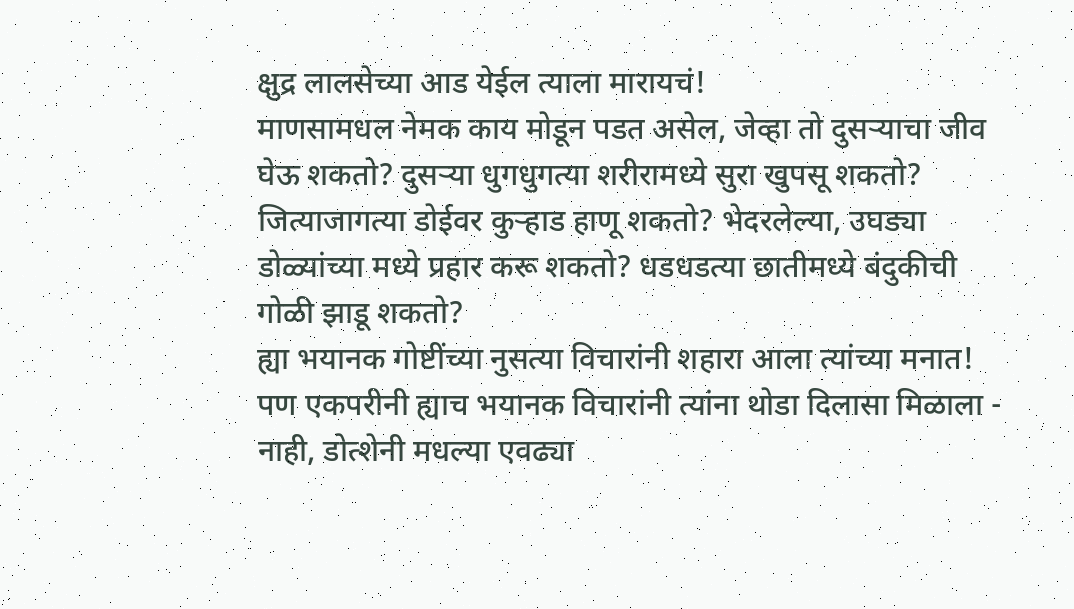क्षुद्र लालसेच्या आड येईल त्याला मारायचं!
माणसामधल नेमक काय मोडून पडत असेल, जेव्हा तो दुसऱ्याचा जीव घेऊ शकतो? दुसऱ्या धुगधुगत्या शरीरामध्ये सुरा खुपसू शकतो? जित्याजागत्या डोईवर कुऱ्हाड हाणू शकतो? भेदरलेल्या, उघड्या डोळ्यांच्या मध्ये प्रहार करू शकतो? धडधडत्या छातीमध्ये बंदुकीची गोळी झाडू शकतो?
ह्या भयानक गोष्टींच्या नुसत्या विचारांनी शहारा आला त्यांच्या मनात! पण एकपरीनी ह्याच भयानक विचारांनी त्यांना थोडा दिलासा मिळाला - नाही, डोत्शेनी मधल्या एवढ्या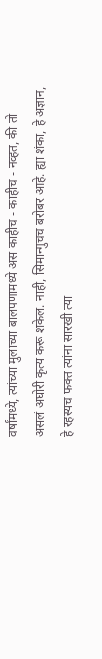वर्षांमध्ये, त्यांच्या मुलाच्या बालपणामध्ये अस काहीच - काहीच - नव्हत, की तो असलं अघोरी कृत्य करू शकेल. नाही, सिमान्गुचच बरोबर आहे. ह्या शंका, हे अज्ञान, हे रहस्यच फक्त त्यांना सारखी त्या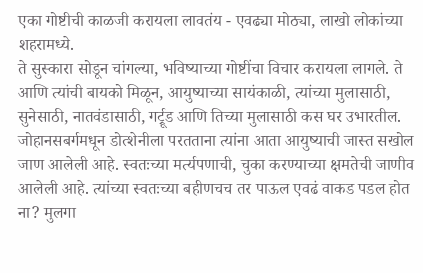एका गोष्टीची काळजी करायला लावतंय - एवढ्या मोठ्या, लाखो लोकांच्या शहरामध्ये.
ते सुस्कारा सोडून चांगल्या, भविष्याच्या गोष्टींचा विचार करायला लागले. ते आणि त्यांची बायको मिळून, आयुष्याच्या सायंकाळी, त्यांच्या मुलासाठी, सुनेसाठी, नातवंडासाठी, गर्ट्रूड आणि तिच्या मुलासाठी कस घर उभारतील.
जोहानसबर्गमधून डोत्शेनीला परतताना त्यांना आता आयुष्याची जास्त सखोल जाण आलेली आहे. स्वतःच्या मर्त्यपणाची, चुका करण्याच्या क्षमतेची जाणीव आलेली आहे. त्यांच्या स्वतःच्या बहीणचच तर पाऊल एवढं वाकड पडल होत ना? मुलगा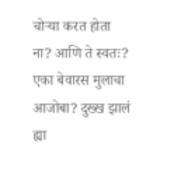चोऱ्या करत होता ना? आणि ते स्वतः? एका बेवारस मुलाचा आजोबा? दुख्ख झालं ह्या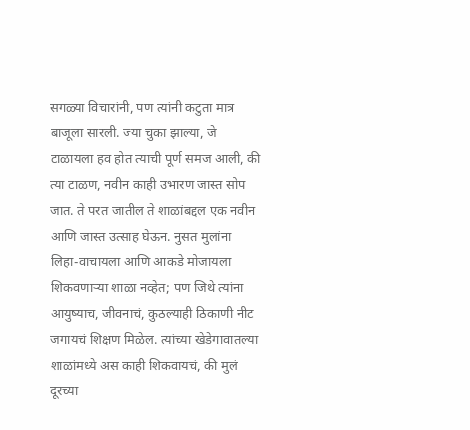सगळ्या विचारांनी, पण त्यांनी कटुता मात्र बाजूला सारली. ज्या चुका झाल्या, जे टाळायला हव होत त्याची पूर्ण समज आली, की त्या टाळण, नवीन काही उभारण जास्त सोप जात. ते परत जातील ते शाळांबद्दल एक नवीन आणि जास्त उत्साह घेऊन. नुसत मुलांना लिहा-वाचायला आणि आकडे मोजायला शिकवणाऱ्या शाळा नव्हेत; पण जिथे त्यांना आयुष्याच, जीवनाचं, कुठल्याही ठिकाणी नीट जगायचं शिक्षण मिळेल. त्यांच्या खेडेगावातल्या शाळांमध्ये अस काही शिकवायचं, की मुलं दूरच्या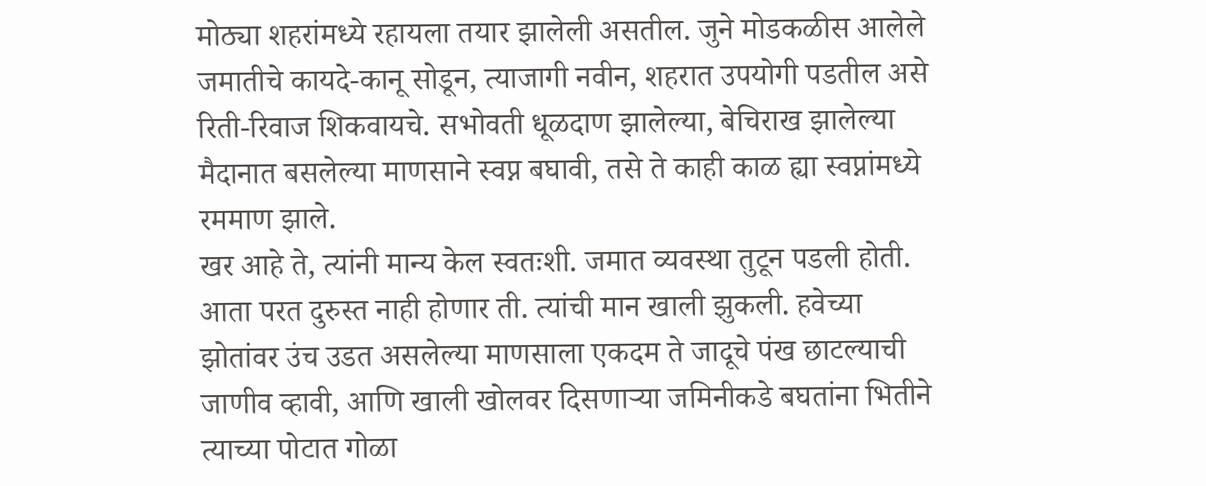मोठ्या शहरांमध्ये रहायला तयार झालेली असतील. जुने मोडकळीस आलेले जमातीचे कायदे-कानू सोडून, त्याजागी नवीन, शहरात उपयोगी पडतील असे रिती-रिवाज शिकवायचे. सभोवती धूळदाण झालेल्या, बेचिराख झालेल्या मैदानात बसलेल्या माणसाने स्वप्न बघावी, तसे ते काही काळ ह्या स्वप्नांमध्ये रममाण झाले.
खर आहे ते, त्यांनी मान्य केल स्वतःशी. जमात व्यवस्था तुटून पडली होती. आता परत दुरुस्त नाही होणार ती. त्यांची मान खाली झुकली. हवेच्या झोतांवर उंच उडत असलेल्या माणसाला एकदम ते जादूचे पंख छाटल्याची जाणीव व्हावी, आणि खाली खोलवर दिसणाऱ्या जमिनीकडे बघतांना भितीने त्याच्या पोटात गोळा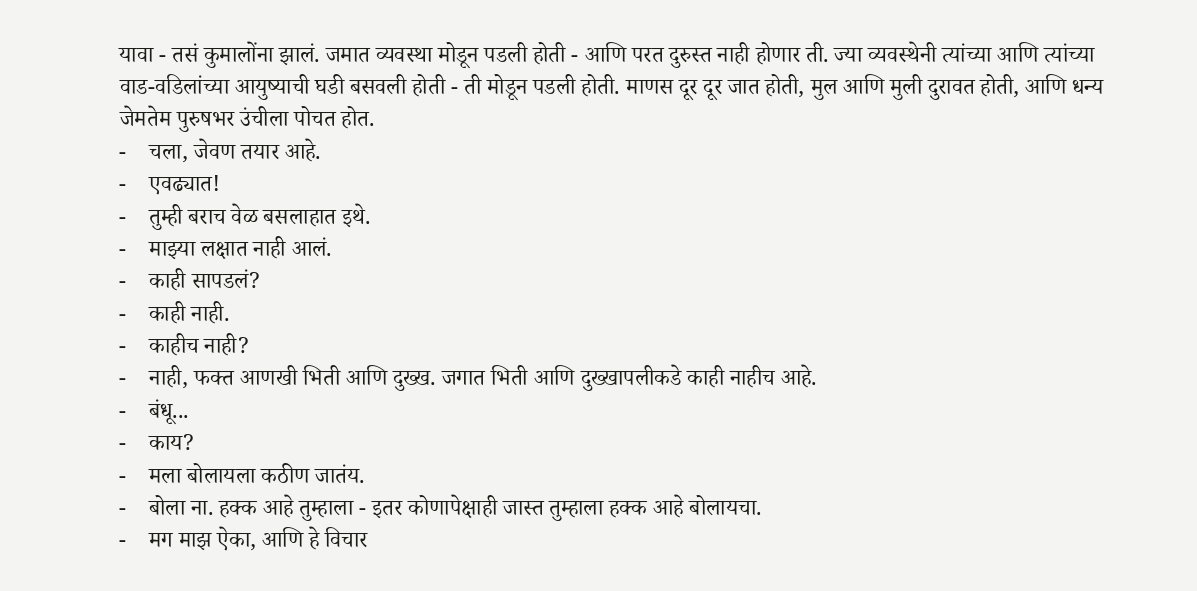यावा - तसं कुमालोंना झालं. जमात व्यवस्था मोडून पडली होती - आणि परत दुरुस्त नाही होणार ती. ज्या व्यवस्थेनी त्यांच्या आणि त्यांच्या वाड-वडिलांच्या आयुष्याची घडी बसवली होती - ती मोडून पडली होती. माणस दूर दूर जात होती, मुल आणि मुली दुरावत होती, आणि धन्य जेमतेम पुरुषभर उंचीला पोचत होत.
-    चला, जेवण तयार आहे.
-    एवढ्यात!
-    तुम्ही बराच वेळ बसलाहात इथे.
-    माझ्या लक्षात नाही आलं.
-    काही सापडलं?
-    काही नाही.
-    काहीच नाही?
-    नाही, फक्त आणखी भिती आणि दुख्ख. जगात भिती आणि दुख्खापलीकडे काही नाहीच आहे.
-    बंधू...
-    काय?
-    मला बोलायला कठीण जातंय.
-    बोला ना. हक्क आहे तुम्हाला - इतर कोणापेक्षाही जास्त तुम्हाला हक्क आहे बोलायचा.
-    मग माझ ऐका, आणि हे विचार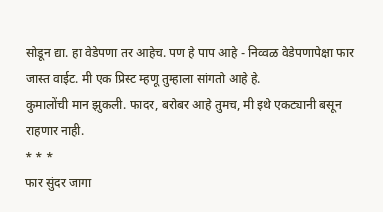सोडून द्या. हा वेडेपणा तर आहेच. पण हे पाप आहे - निव्वळ वेडेपणापेक्षा फार जास्त वाईट. मी एक प्रिस्ट म्हणू तुम्हाला सांगतो आहे हे.
कुमालोंची मान झुकली. फादर, बरोबर आहे तुमच, मी इथे एकट्यानी बसून राहणार नाही.
* * *
फार सुंदर जागा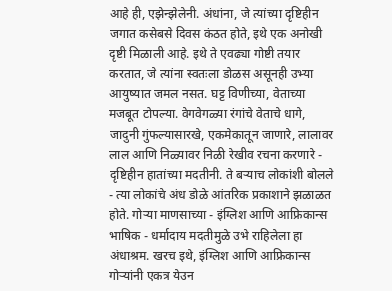आहे ही, एझेन्झेलेनी. अंधांना, जे त्यांच्या दृष्टिहीन जगात कसेबसे दिवस कंठत होते, इथे एक अनोखी दृष्टी मिळाली आहे. इथे ते एवढ्या गोष्टी तयार करतात, जे त्यांना स्वतःला डोळस असूनही उभ्या आयुष्यात जमल नसत. घट्ट विणीच्या, वेताच्या मजबूत टोपल्या. वेगवेगळ्या रंगांचे वेताचे धागे, जादुनी गुंफल्यासारखे, एकमेकातून जाणारे, लालावर लाल आणि निळ्यावर निळी रेखीव रचना करणारे - दृष्टिहीन हातांच्या मदतीनी. ते बऱ्याच लोकांशी बोलले - त्या लोकांचे अंध डोळे आंतरिक प्रकाशाने झळाळत होते. गोऱ्या माणसाच्या - इंग्लिश आणि आफ्रिकान्स भाषिक - धर्मादाय मदतीमुळे उभे राहिलेला हा अंधाश्रम. खरच इथे, इंग्लिश आणि आफ्रिकान्स गोऱ्यांनी एकत्र येउन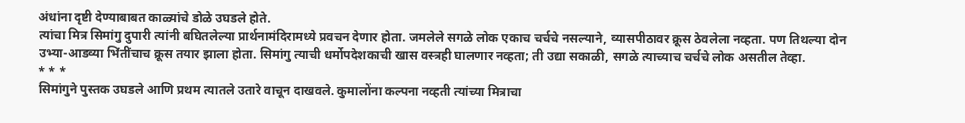अंधांना दृष्टी देण्याबाबत काळ्यांचे डोळे उघडले होते.
त्यांचा मित्र सिमांगु दुपारी त्यांनी बघितलेल्या प्रार्थनामंदिरामध्ये प्रवचन देणार होता. जमलेले सगळे लोक एकाच चर्चचे नसल्याने, व्यासपीठावर क्रूस ठेवलेला नव्हता. पण तिथल्या दोन उभ्या-आडव्या भिंतींचाच क्रूस तयार झाला होता. सिमांगु त्याची धर्मोपदेशकाची खास वस्त्रही घालणार नव्हता; ती उद्या सकाळी, सगळे त्याच्याच चर्चचे लोक असतील तेव्हा.
* * *
सिमांगुने पुस्तक उघडले आणि प्रथम त्यातले उतारे वाचून दाखवले. कुमालोंना कल्पना नव्हती त्यांच्या मित्राचा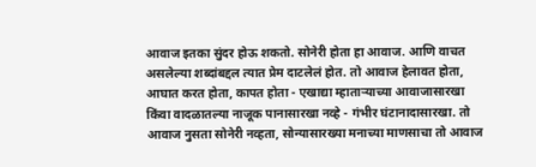आवाज इतका सुंदर होऊ शकतो. सोनेरी होता हा आवाज. आणि वाचत असलेल्या शब्दांबद्दल त्यात प्रेम दाटलेलं होत. तो आवाज हेलावत होता, आघात करत होता, कापत होता - एखाद्या म्हाताऱ्याच्या आवाजासारखा किंवा वादळातल्या नाजूक पानासारखा नव्हे - गंभीर घंटानादासारखा. तो आवाज नुसता सोनेरी नव्हता, सोन्यासारख्या मनाच्या माणसाचा तो आवाज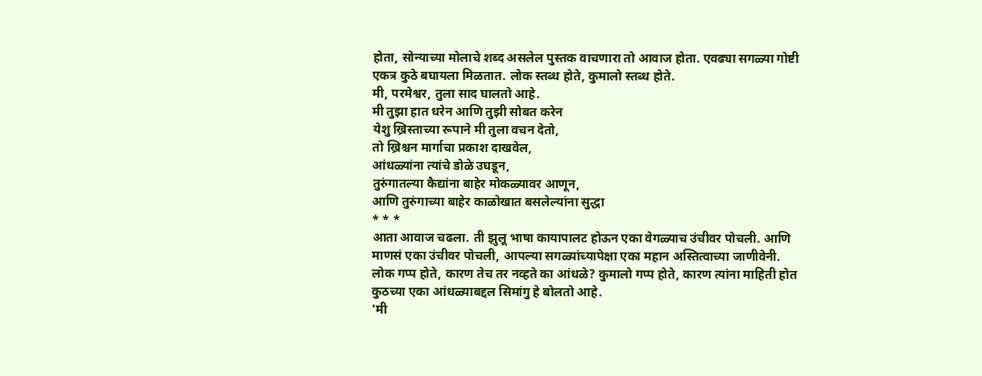होता, सोन्याच्या मोलाचे शब्द असलेल पुस्तक वाचणारा तो आवाज होता. एवढ्या सगळ्या गोष्टी एकत्र कुठे बघायला मिळतात. लोक स्तब्ध होते, कुमालो स्तब्ध होते.
मी, परमेश्वर, तुला साद घालतो आहे.
मी तुझा हात धरेन आणि तुझी सोबत करेन
येशु ख्रिस्ताच्या रूपाने मी तुला वचन देतो,
तो ख्रिश्चन मार्गाचा प्रकाश दाखवेल,
आंधळ्यांना त्यांचे डोळे उघडून,
तुरुंगातल्या कैद्यांना बाहेर मोकळ्यावर आणून,
आणि तुरुंगाच्या बाहेर काळोखात बसलेल्यांना सुद्धा
* * *
आता आवाज चढला. ती झुलू भाषा कायापालट होऊन एका वेगळ्याच उंचीवर पोचली. आणि माणसं एका उंचीवर पोचली, आपल्या सगळ्यांच्यापेक्षा एका महान अस्तित्वाच्या जाणीवेनी. लोक गप्प होते, कारण तेच तर नव्हते का आंधळे? कुमालो गप्प होते, कारण त्यांना माहिती होत कुठच्या एका आंधळ्याबद्दल सिमांगु हे बोलतो आहे.
'मी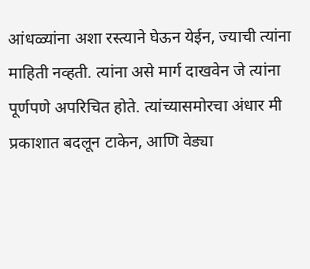आंधळ्यांना अशा रस्त्याने घेऊन येईन, ज्याची त्यांना माहिती नव्हती. त्यांना असे मार्ग दाखवेन जे त्यांना पूर्णपणे अपरिचित होते. त्यांच्यासमोरचा अंधार मी प्रकाशात बदलून टाकेन, आणि वेड्या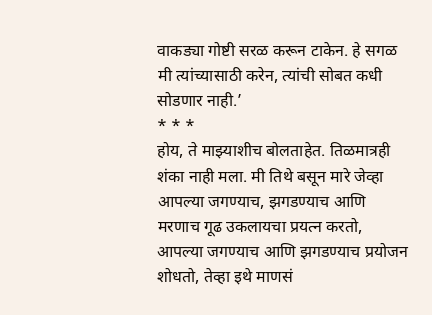वाकड्या गोष्टी सरळ करून टाकेन. हे सगळ मी त्यांच्यासाठी करेन, त्यांची सोबत कधी सोडणार नाही.’
* * *
होय, ते माझ्याशीच बोलताहेत. तिळमात्रही शंका नाही मला. मी तिथे बसून मारे जेव्हा आपल्या जगण्याच, झगडण्याच आणि मरणाच गूढ उकलायचा प्रयत्न करतो, आपल्या जगण्याच आणि झगडण्याच प्रयोजन शोधतो, तेव्हा इथे माणसं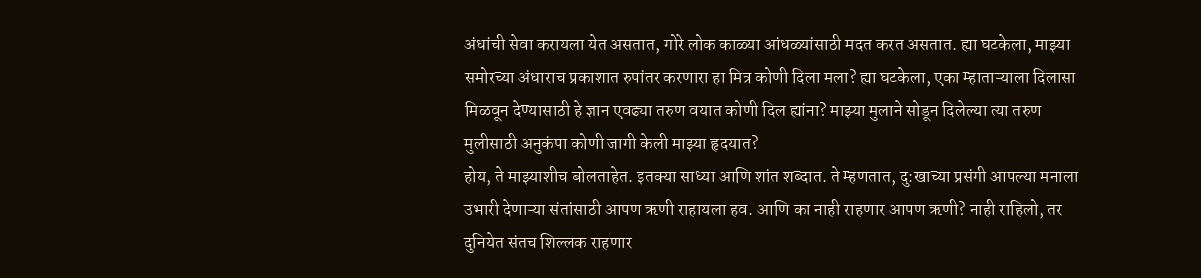अंधांची सेवा करायला येत असतात, गोरे लोक काळ्या आंधळ्यांसाठी मदत करत असतात. ह्या घटकेला, माझ्या समोरच्या अंधाराच प्रकाशात रुपांतर करणारा हा मित्र कोणी दिला मला? ह्या घटकेला, एका म्हाताऱ्याला दिलासा मिळवून देण्यासाठी हे ज्ञान एवढ्या तरुण वयात कोणी दिल ह्यांना? माझ्या मुलाने सोडून दिलेल्या त्या तरुण मुलीसाठी अनुकंपा कोणी जागी केली माझ्या हृदयात?
होय, ते माझ्याशीच बोलताहेत. इतक्या साध्या आणि शांत शब्दात. ते म्हणतात, दु:खाच्या प्रसंगी आपल्या मनाला उभारी देणाऱ्या संतांसाठी आपण ऋणी राहायला हव. आणि का नाही राहणार आपण ऋणी? नाही राहिलो, तर दुनियेत संतच शिल्लक राहणार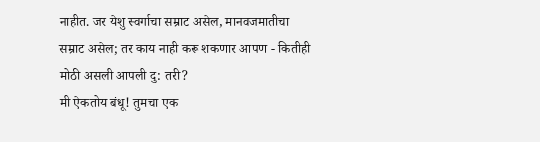नाहीत. जर येशु स्वर्गाचा सम्राट असेल, मानवजमातीचा सम्राट असेल; तर काय नाही करू शकणार आपण - कितीही मोठी असली आपली दु: तरी?
मी ऐकतोय बंधू! तुमचा एक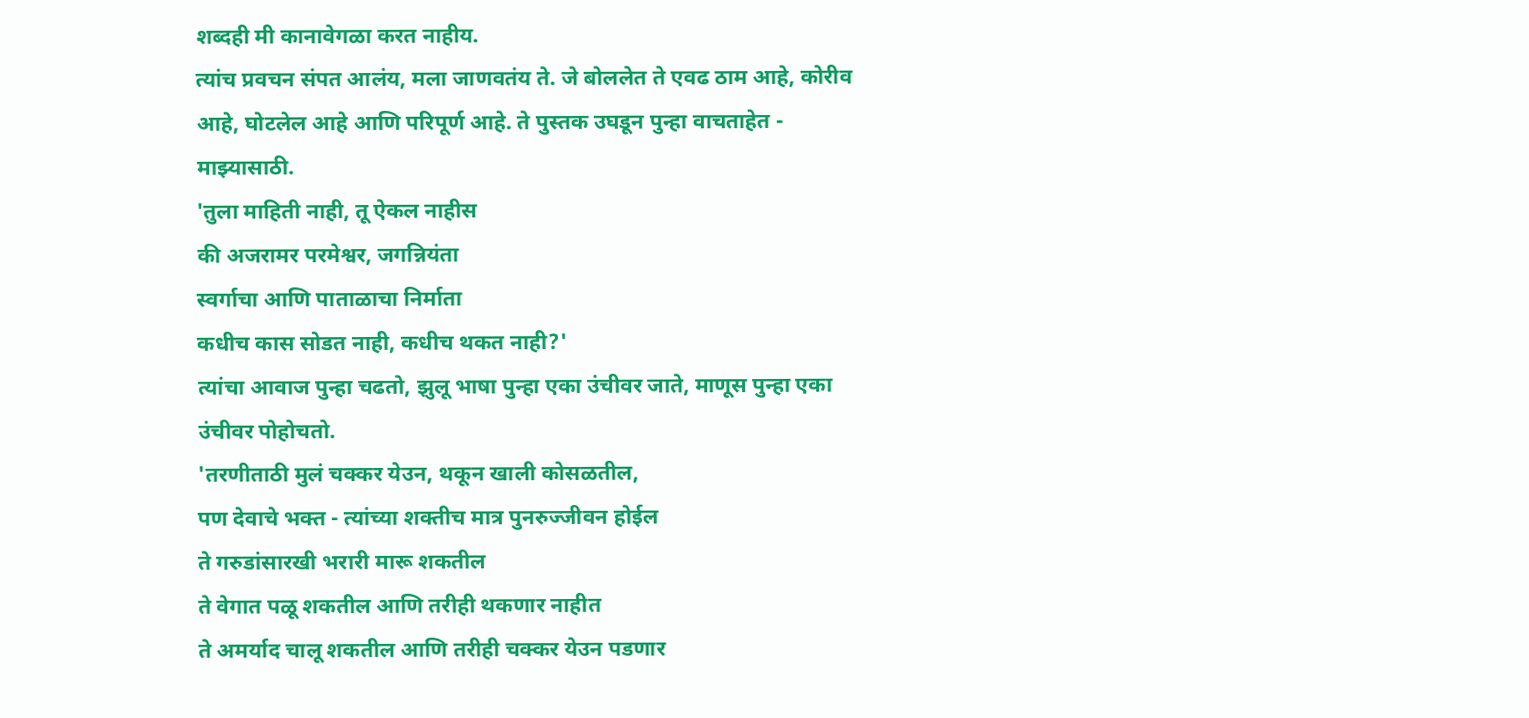शब्दही मी कानावेगळा करत नाहीय.
त्यांच प्रवचन संपत आलंय, मला जाणवतंय ते. जे बोललेत ते एवढ ठाम आहे, कोरीव आहे, घोटलेल आहे आणि परिपूर्ण आहे. ते पुस्तक उघडून पुन्हा वाचताहेत - माझ्यासाठी.
'तुला माहिती नाही, तू ऐकल नाहीस
की अजरामर परमेश्वर, जगन्नियंता
स्वर्गाचा आणि पाताळाचा निर्माता
कधीच कास सोडत नाही, कधीच थकत नाही?'
त्यांचा आवाज पुन्हा चढतो, झुलू भाषा पुन्हा एका उंचीवर जाते, माणूस पुन्हा एका उंचीवर पोहोचतो.
'तरणीताठी मुलं चक्कर येउन, थकून खाली कोसळतील,
पण देवाचे भक्त - त्यांच्या शक्तीच मात्र पुनरुज्जीवन होईल
ते गरुडांसारखी भरारी मारू शकतील
ते वेगात पळू शकतील आणि तरीही थकणार नाहीत
ते अमर्याद चालू शकतील आणि तरीही चक्कर येउन पडणार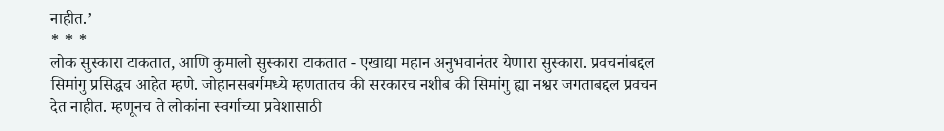नाहीत.’
* * *
लोक सुस्कारा टाकतात, आणि कुमालो सुस्कारा टाकतात - एखाद्या महान अनुभवानंतर येणारा सुस्कारा. प्रवचनांबद्दल सिमांगु प्रसिद्धच आहेत म्हणे. जोहानसबर्गमध्ये म्हणतातच की सरकारच नशीब की सिमांगु ह्या नश्वर जगताबद्दल प्रवचन देत नाहीत. म्हणूनच ते लोकांना स्वर्गाच्या प्रवेशासाठी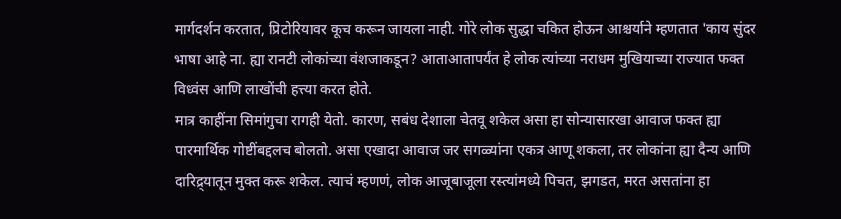मार्गदर्शन करतात, प्रिटोरियावर कूच करून जायला नाही. गोरे लोक सुद्धा चकित होऊन आश्चर्याने म्हणतात 'काय सुंदर भाषा आहे ना. ह्या रानटी लोकांच्या वंशजाकडून? आताआतापर्यंत हे लोक त्यांच्या नराधम मुखियाच्या राज्यात फक्त विध्वंस आणि लाखोंची हत्त्या करत होते.
मात्र काहींना सिमांगुचा रागही येतो. कारण, सबंध देशाला चेतवू शकेल असा हा सोन्यासारखा आवाज फक्त ह्या पारमार्थिक गोष्टींबद्दलच बोलतो. असा एखादा आवाज जर सगळ्यांना एकत्र आणू शकला, तर लोकांना ह्या दैन्य आणि दारिद्र्यातून मुक्त करू शकेल. त्याचं म्हणणं, लोक आजूबाजूला रस्त्यांमध्ये पिचत, झगडत, मरत असतांना हा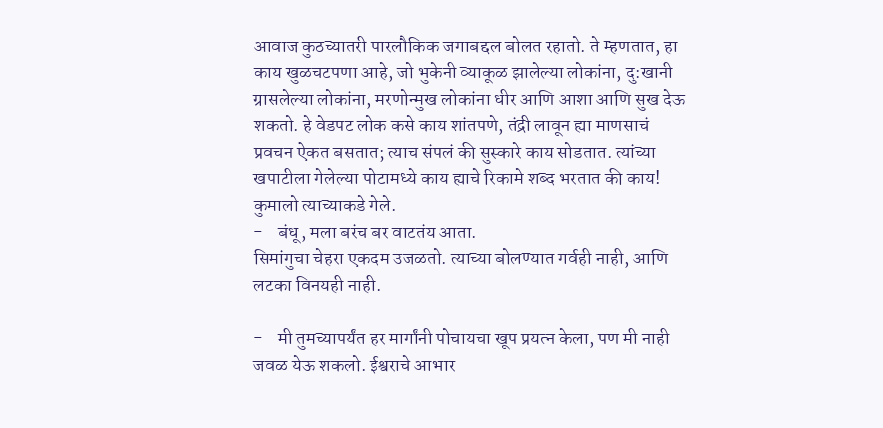आवाज कुठच्यातरी पारलौकिक जगाबद्दल बोलत रहातो. ते म्हणतात, हा काय खुळचटपणा आहे, जो भुकेनी व्याकूळ झालेल्या लोकांना, दु:खानी ग्रासलेल्या लोकांना, मरणोन्मुख लोकांना धीर आणि आशा आणि सुख देऊ शकतो. हे वेडपट लोक कसे काय शांतपणे, तंद्री लावून ह्या माणसाचं प्रवचन ऐकत बसतात; त्याच संपलं की सुस्कारे काय सोडतात. त्यांच्या खपाटीला गेलेल्या पोटामध्ये काय ह्याचे रिकामे शब्द भरतात की काय!
कुमालो त्याच्याकडे गेले.
-    बंधू, मला बरंच बर वाटतंय आता.
सिमांगुचा चेहरा एकदम उजळतो. त्याच्या बोलण्यात गर्वही नाही, आणि लटका विनयही नाही.

-    मी तुमच्यापर्यंत हर मार्गांनी पोचायचा खूप प्रयत्न केला, पण मी नाही जवळ येऊ शकलो. ईश्वराचे आभार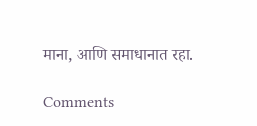माना, आणि समाधानात रहा.

Comments